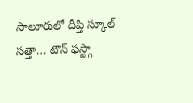సాలూరులో దీప్తి స్కూల్ సత్తా… టౌన్ ఫస్ట్గా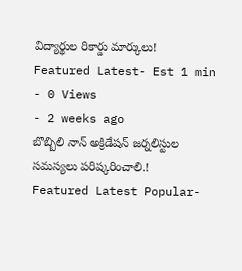విద్యార్థుల రికార్డు మార్కులు!
Featured Latest- Est 1 min
- 0 Views
- 2 weeks ago
బొబ్బిలి నాన్ అక్రిడేషన్ జర్నలిస్టుల సమస్యలు పరిష్కరించాలి.!
Featured Latest Popular-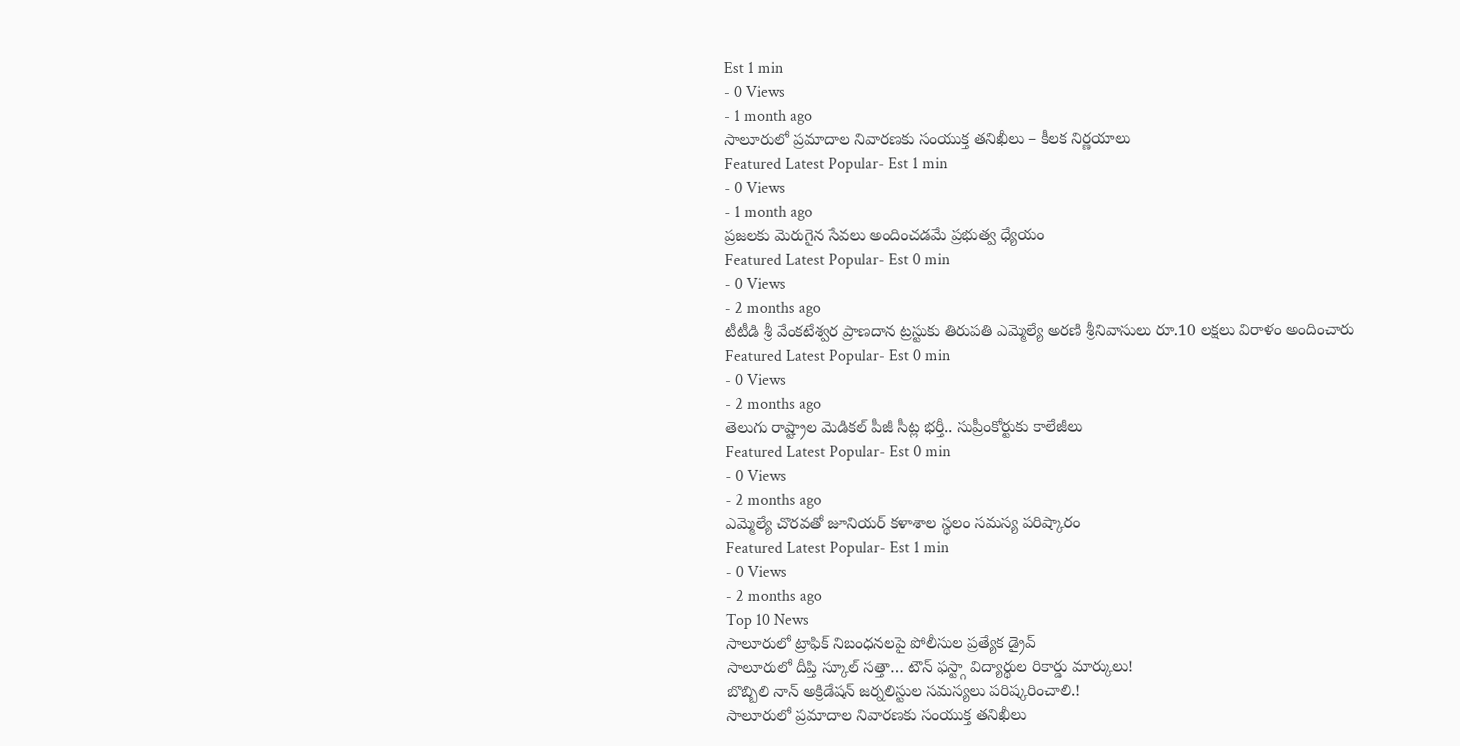Est 1 min
- 0 Views
- 1 month ago
సాలూరులో ప్రమాదాల నివారణకు సంయుక్త తనిఖీలు – కీలక నిర్ణయాలు
Featured Latest Popular- Est 1 min
- 0 Views
- 1 month ago
ప్రజలకు మెరుగైన సేవలు అందించడమే ప్రభుత్వ ధ్యేయం
Featured Latest Popular- Est 0 min
- 0 Views
- 2 months ago
టీటీడి శ్రీ వేంకటేశ్వర ప్రాణదాన ట్రస్టుకు తిరుపతి ఎమ్మెల్యే అరణి శ్రీనివాసులు రూ.10 లక్షలు విరాళం అందించారు
Featured Latest Popular- Est 0 min
- 0 Views
- 2 months ago
తెలుగు రాష్ట్రాల మెడికల్ పీజీ సీట్ల భర్తీ.. సుప్రీంకోర్టుకు కాలేజీలు
Featured Latest Popular- Est 0 min
- 0 Views
- 2 months ago
ఎమ్మెల్యే చొరవతో జూనియర్ కళాశాల స్థలం సమస్య పరిష్కారం
Featured Latest Popular- Est 1 min
- 0 Views
- 2 months ago
Top 10 News
సాలూరులో ట్రాఫిక్ నిబంధనలపై పోలీసుల ప్రత్యేక డ్రైవ్
సాలూరులో దీప్తి స్కూల్ సత్తా… టౌన్ ఫస్ట్గా విద్యార్థుల రికార్డు మార్కులు!
బొబ్బిలి నాన్ అక్రిడేషన్ జర్నలిస్టుల సమస్యలు పరిష్కరించాలి.!
సాలూరులో ప్రమాదాల నివారణకు సంయుక్త తనిఖీలు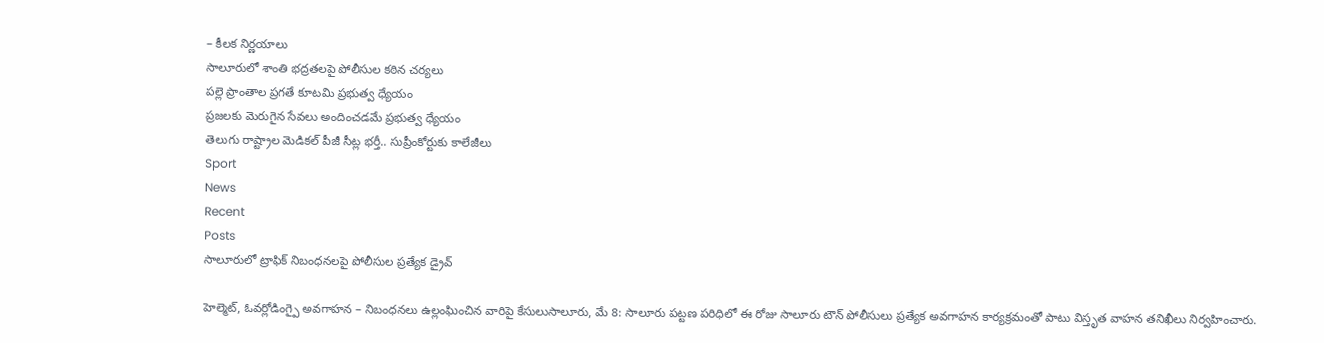– కీలక నిర్ణయాలు
సాలూరులో శాంతి భద్రతలపై పోలీసుల కఠిన చర్యలు
పల్లె ప్రాంతాల ప్రగతే కూటమి ప్రభుత్వ ధ్యేయం
ప్రజలకు మెరుగైన సేవలు అందించడమే ప్రభుత్వ ధ్యేయం
తెలుగు రాష్ట్రాల మెడికల్ పీజీ సీట్ల భర్తీ.. సుప్రీంకోర్టుకు కాలేజీలు
Sport
News
Recent
Posts
సాలూరులో ట్రాఫిక్ నిబంధనలపై పోలీసుల ప్రత్యేక డ్రైవ్

హెల్మెట్, ఓవర్లోడింగ్పై అవగాహన – నిబంధనలు ఉల్లంఘించిన వారిపై కేసులుసాలూరు, మే 8: సాలూరు పట్టణ పరిధిలో ఈ రోజు సాలూరు టౌన్ పోలీసులు ప్రత్యేక అవగాహన కార్యక్రమంతో పాటు విస్తృత వాహన తనిఖీలు నిర్వహించారు.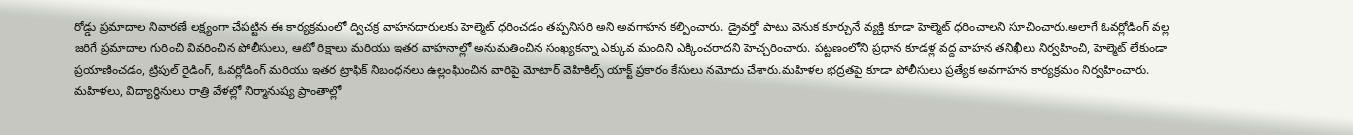రోడ్డు ప్రమాదాల నివారణే లక్ష్యంగా చేపట్టిన ఈ కార్యక్రమంలో ద్విచక్ర వాహనదారులకు హెల్మెట్ ధరించడం తప్పనిసరి అని అవగాహన కల్పించారు. డ్రైవర్తో పాటు వెనుక కూర్చునే వ్యక్తి కూడా హెల్మెట్ ధరించాలని సూచించారు.అలాగే ఓవర్లోడింగ్ వల్ల జరిగే ప్రమాదాల గురించి వివరించిన పోలీసులు, ఆటో రిక్షాలు మరియు ఇతర వాహనాల్లో అనుమతించిన సంఖ్యకన్నా ఎక్కువ మందిని ఎక్కించరాదని హెచ్చరించారు. పట్టణంలోని ప్రధాన కూడళ్ల వద్ద వాహన తనిఖీలు నిర్వహించి, హెల్మెట్ లేకుండా ప్రయాణించడం, ట్రిపుల్ రైడింగ్, ఓవర్లోడింగ్ మరియు ఇతర ట్రాఫిక్ నిబంధనలు ఉల్లంఘించిన వారిపై మోటార్ వెహికిల్స్ యాక్ట్ ప్రకారం కేసులు నమోదు చేశారు.మహిళల భద్రతపై కూడా పోలీసులు ప్రత్యేక అవగాహన కార్యక్రమం నిర్వహించారు. మహిళలు, విద్యార్థినులు రాత్రి వేళల్లో నిర్మానుష్య ప్రాంతాల్లో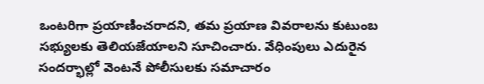ఒంటరిగా ప్రయాణించరాదని, తమ ప్రయాణ వివరాలను కుటుంబ సభ్యులకు తెలియజేయాలని సూచించారు. వేధింపులు ఎదురైన సందర్భాల్లో వెంటనే పోలీసులకు సమాచారం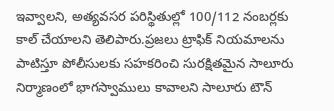ఇవ్వాలని, అత్యవసర పరిస్థితుల్లో 100/112 నంబర్లకు కాల్ చేయాలని తెలిపారు.ప్రజలు ట్రాఫిక్ నియమాలను పాటిస్తూ పోలీసులకు సహకరించి సురక్షితమైన సాలూరు నిర్మాణంలో భాగస్వాములు కావాలని సాలూరు టౌన్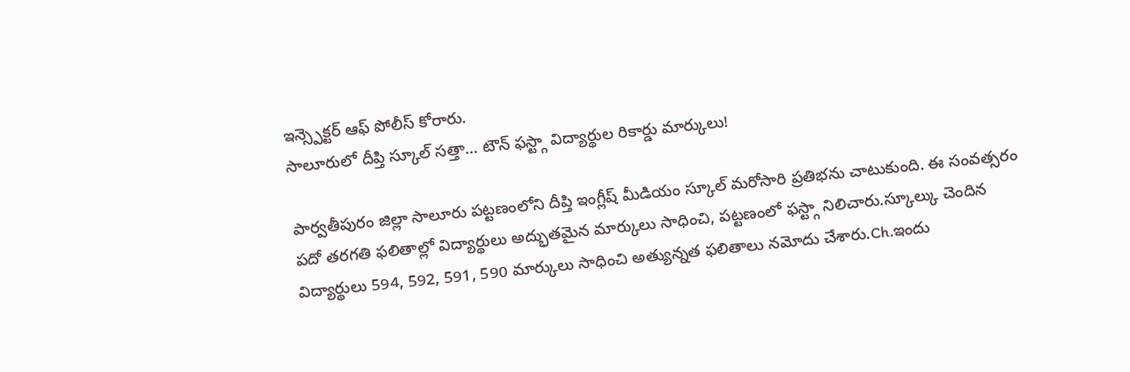ఇన్స్పెక్టర్ ఆఫ్ పోలీస్ కోరారు.
సాలూరులో దీప్తి స్కూల్ సత్తా… టౌన్ ఫస్ట్గా విద్యార్థుల రికార్డు మార్కులు!

పార్వతీపురం జిల్లా సాలూరు పట్టణంలోని దీప్తి ఇంగ్లీష్ మీడియం స్కూల్ మరోసారి ప్రతిభను చాటుకుంది. ఈ సంవత్సరం పదో తరగతి ఫలితాల్లో విద్యార్థులు అద్భుతమైన మార్కులు సాధించి, పట్టణంలో ఫస్ట్గా నిలిచారు.స్కూల్కు చెందిన విద్యార్థులు 594, 592, 591, 590 మార్కులు సాధించి అత్యున్నత ఫలితాలు నమోదు చేశారు.Ch.ఇందు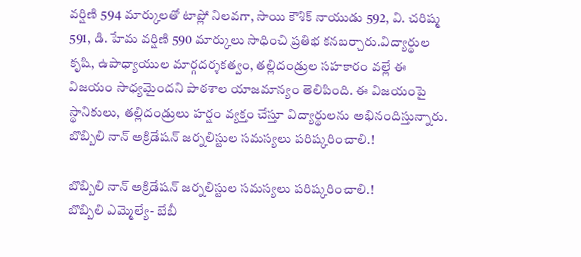వర్షిణి 594 మార్కులతో టాప్లో నిలవగా, సాయి కౌశిక్ నాయుడు 592, వి. చరిష్మ 591, డి. హేమ వర్షిణి 590 మార్కులు సాధించి ప్రతిభ కనబర్చారు.విద్యార్థుల కృషి, ఉపాధ్యాయుల మార్గదర్శకత్వం, తల్లిదండ్రుల సహకారం వల్లే ఈ విజయం సాధ్యమైందని పాఠశాల యాజమాన్యం తెలిపింది. ఈ విజయంపై స్థానికులు, తల్లిదండ్రులు హర్షం వ్యక్తం చేస్తూ విద్యార్థులను అభినందిస్తున్నారు.
బొబ్బిలి నాన్ అక్రిడేషన్ జర్నలిస్టుల సమస్యలు పరిష్కరించాలి.!

బొబ్బిలి నాన్ అక్రిడేషన్ జర్నలిస్టుల సమస్యలు పరిష్కరించాలి.!
బొబ్బిలి ఎమ్మెల్యే- బేబీ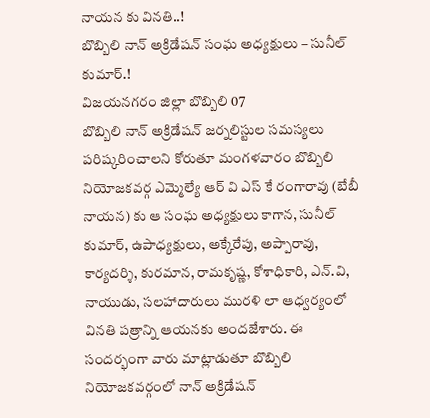నాయన కు వినతి..!
బొబ్బిలి నాన్ అక్రిడేషన్ సంఘ అధ్యక్షులు – సునీల్ కుమార్.!
విజయనగరం జిల్లా బొబ్బిలి 07
బొబ్బిలి నాన్ అక్రిడేషన్ జర్నలిస్టుల సమస్యలు పరిష్కరించాలని కోరుతూ మంగళవారం బొబ్బిలి నియోజకవర్గ ఎమ్మెల్యే ఆర్ వి ఎస్ కే రంగారావు (బేబీ నాయన) కు ఆ సంఘ అధ్యక్షులు కాగాన, సునీల్ కుమార్, ఉపాధ్యక్షులు, అక్కేరేపు, అప్పారావు, కార్యదర్శి, కురమాన, రామకృష్ణ, కోశాధికారి, ఎన్.వి, నాయుడు, సలహాదారులు మురళి లా ఆధ్వర్యంలో వినతి పత్రాన్ని ఆయనకు అందజేశారు. ఈ సందర్భంగా వారు మాట్లాడుతూ బొబ్బిలి నియోజకవర్గంలో నాన్ అక్రిడేషన్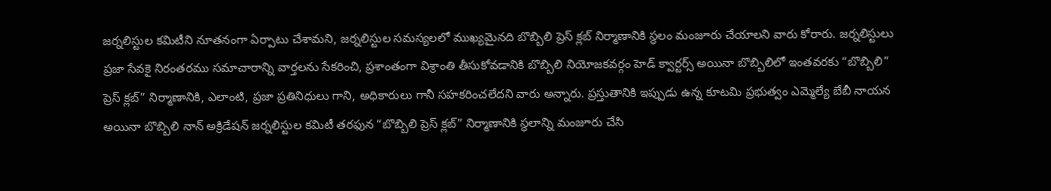జర్నలిస్టుల కమిటీని నూతనంగా ఏర్పాటు చేశామని, జర్నలిస్టుల సమస్యలలో ముఖ్యమైనది బొబ్బిలి ప్రెస్ క్లబ్ నిర్మాణానికి స్థలం మంజూరు చేయాలని వారు కోరారు. జర్నలిస్టులు ప్రజా సేవకై నిరంతరము సమాచారాన్ని వార్తలను సేకరించి, ప్రశాంతంగా విశ్రాంతి తీసుకోవడానికి బొబ్బిలి నియోజకవర్గం హెడ్ క్వార్టర్స్ అయినా బొబ్బిలిలో ఇంతవరకు “బొబ్బిలి” ప్రెస్ క్లబ్” నిర్మాణానికి, ఎలాంటి, ప్రజా ప్రతినిధులు గాని, అధికారులు గానీ సహకరించలేదని వారు అన్నారు. ప్రస్తుతానికి ఇప్పుడు ఉన్న కూటమి ప్రభుత్వం ఎమ్మెల్యే బేబీ నాయన అయినా బొబ్బిలి నాన్ అక్రిడేషన్ జర్నలిస్టుల కమిటీ తరఫున “బొబ్బిలి ప్రెస్ క్లబ్” నిర్మాణానికి స్థలాన్ని మంజూరు చేసి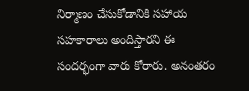నిర్మాణం చేసుకోడానికి సహాయ సహకారాలు అందిస్తారని ఈ సందర్భంగా వారు కోరారు. అనంతరం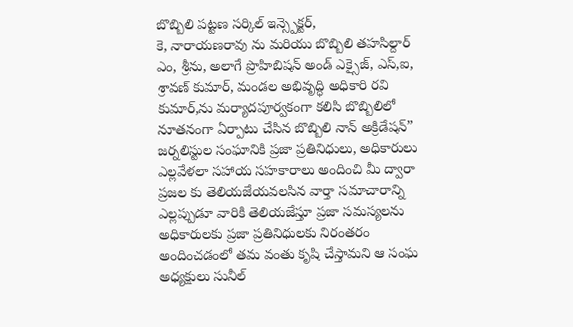బొబ్బిలి పట్టణ సర్కిల్ ఇన్స్పెక్టర్,
కె, నారాయణరావు ను మరియు బొబ్బిలి తహసిల్దార్ ఎం, శ్రీను, అలాగే ప్రొహిబిషన్ అండ్ ఎక్సైజ్, ఎస్,ఐ, శ్రావణ్ కుమార్, మండల అభివృద్ధి అధికారి రవి కుమార్,ను మర్యాదపూర్వకంగా కలిసి బొబ్బిలిలో నూతనంగా ఏర్పాటు చేసిన బొబ్బిలి నాన్ అక్రిడేషన్”
జర్నలిస్టుల సంఘానికి ప్రజా ప్రతినిధులు, అధికారులు ఎల్లవేళలా సహాయ సహకారాలు అందించి మీ ద్వారా ప్రజల కు తెలియజేయవలసిన వార్తా సమాచారాన్ని ఎల్లప్పుడూ వారికి తెలియజేస్తూ ప్రజా సమస్యలను అధికారులకు ప్రజా ప్రతినిధులకు నిరంతరం అందించడంలో తమ వంతు కృషి చేస్తామని ఆ సంఘ అధ్యక్షులు సునీల్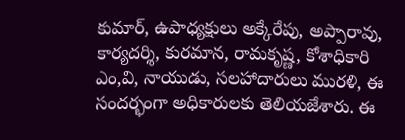కుమార్, ఉపాధ్యక్షులు అక్కేరేపు, అప్పారావు, కార్యదర్శి, కురమాన, రామకృష్ణ, కోశాధికారి ఎం,వి, నాయుడు, సలహాదారులు మురళి, ఈ సందర్భంగా అధికారులకు తెలియజేశారు. ఈ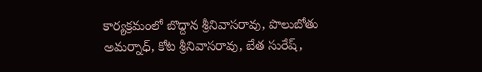కార్యక్రమంలో బొద్దాన శ్రీనివాసరావు, పొలుబోతు అమర్నాధ్, కోట శ్రీనివాసరావు, బేత సురేష్,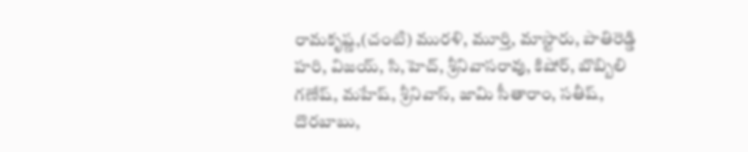రామకృష్ణ,(చంటి) మురళి, మూర్తి, మాస్టారు, పాతిరెడ్డి హరి, విజయ్, సి,హెచ్, శ్రీనివాసరావు, కిషోర్, బొబ్బిలి గణేష్, మహేష్, శ్రీనివాస్, జామి సీతారాం, సతీష్, దొరబాబు,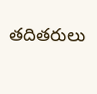తదితరులు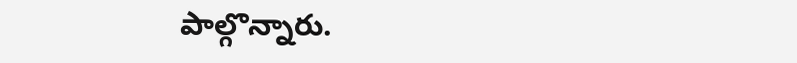పాల్గొన్నారు.